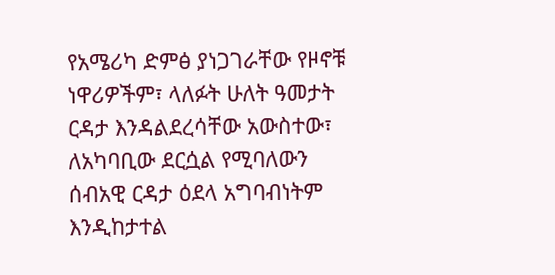የአሜሪካ ድምፅ ያነጋገራቸው የዞኖቹ ነዋሪዎችም፣ ላለፉት ሁለት ዓመታት ርዳታ እንዳልደረሳቸው አውስተው፣ ለአካባቢው ደርሷል የሚባለውን ሰብአዊ ርዳታ ዕደላ አግባብነትም እንዲከታተል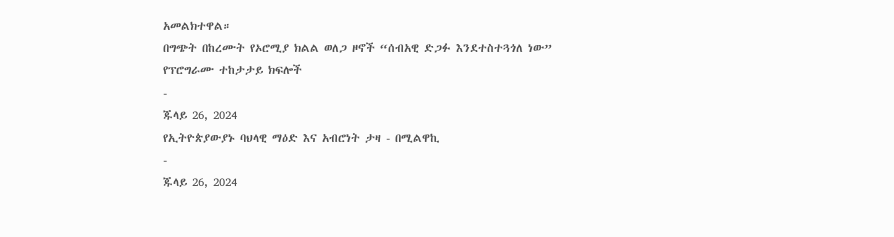አመልክተዋል።
በግጭት በከረሙት የኦሮሚያ ክልል ወለጋ ዞኖች “ሰብአዊ ድጋፉ እንደተስተጓጎለ ነው”
የፕሮግራሙ ተከታታይ ክፍሎች
-
ጁላይ 26, 2024
የኢትዮጵያውያኑ ባህላዊ ማዕድ እና አብሮነት ታዛ - በሚልዋኪ
-
ጁላይ 26, 2024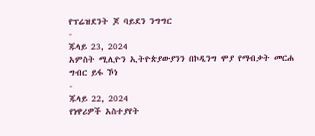የፕሬዝደንት ጆ ባይደን ንግግር
-
ጁላይ 23, 2024
አምስት ሚሊዮን ኢትዮጵያውያንን በኮዲንግ ሞያ የማብቃት መርሐ ግብር ይፋ ኾነ
-
ጁላይ 22, 2024
የነዋሪዎች አስተያየት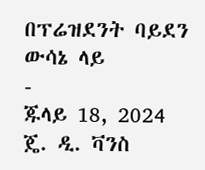በፕሬዝደንት ባይደን ውሳኔ ላይ
-
ጁላይ 18, 2024
ጄ. ዲ. ቫንስ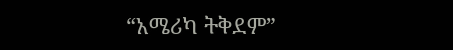“አሜሪካ ትቅደም”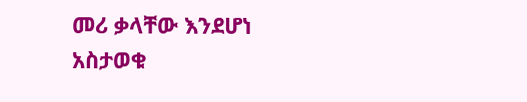መሪ ቃላቸው እንደሆነ አስታወቁ